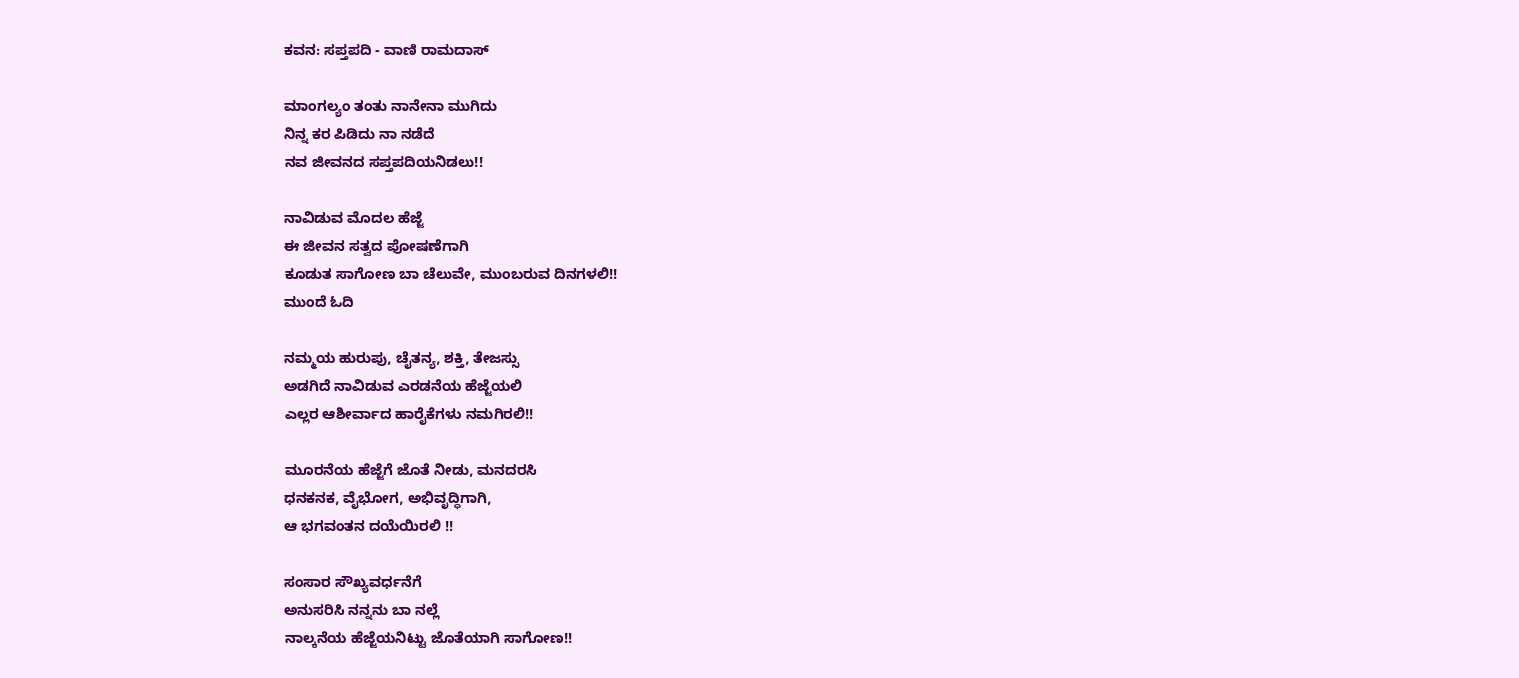ಕವನ: ಸಪ್ತಪದಿ - ವಾಣಿ ರಾಮದಾಸ್

ಮಾಂಗಲ್ಯಂ ತಂತು ನಾನೇನಾ ಮುಗಿದು
ನಿನ್ನ ಕರ ಪಿಡಿದು ನಾ ನಡೆದೆ
ನವ ಜೀವನದ ಸಪ್ತಪದಿಯನಿಡಲು!!

ನಾವಿಡುವ ಮೊದಲ ಹೆಜ್ಜೆ
ಈ ಜೀವನ ಸತ್ವದ ಪೋಷಣೆಗಾಗಿ
ಕೂಡುತ ಸಾಗೋಣ ಬಾ ಚೆಲುವೇ, ಮುಂಬರುವ ದಿನಗಳಲಿ!!
ಮುಂದೆ ಓದಿ

ನಮ್ಮಯ ಹುರುಪು, ಚೈತನ್ಯ, ಶಕ್ತಿ, ತೇಜಸ್ಸು
ಅಡಗಿದೆ ನಾವಿಡುವ ಎರಡನೆಯ ಹೆಜ್ಜೆಯಲಿ
ಎಲ್ಲರ ಆಶೀರ್ವಾದ ಹಾರೈಕೆಗಳು ನಮಗಿರಲಿ!!

ಮೂರನೆಯ ಹೆಜ್ಜೆಗೆ ಜೊತೆ ನೀಡು, ಮನದರಸಿ
ಧನಕನಕ, ವೈಭೋಗ, ಅಭಿವೃದ್ಧಿಗಾಗಿ,
ಆ ಭಗವಂತನ ದಯೆಯಿರಲಿ !!

ಸಂಸಾರ ಸೌಖ್ಯವರ್ಧನೆಗೆ
ಅನುಸರಿಸಿ ನನ್ನನು ಬಾ ನಲ್ಲೆ
ನಾಲ್ಕನೆಯ ಹೆಜ್ಜೆಯನಿಟ್ಟು ಜೊತೆಯಾಗಿ ಸಾಗೋಣ!!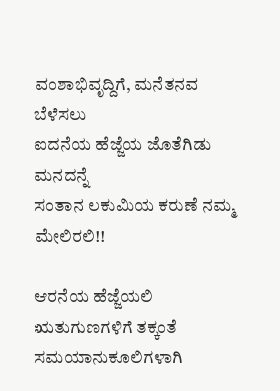ವಂಶಾಭಿವೃದ್ದಿಗೆ, ಮನೆತನವ ಬೆಳೆಸಲು
ಐದನೆಯ ಹೆಜ್ಜೆಯ ಜೊತೆಗಿಡು ಮನದನ್ನೆ
ಸಂತಾನ ಲಕುಮಿಯ ಕರುಣೆ ನಮ್ಮ ಮೇಲಿರಲಿ!!

ಆರನೆಯ ಹೆಜ್ಜೆಯಲಿ ಋತುಗುಣಗಳಿಗೆ ತಕ್ಕಂತೆ
ಸಮಯಾನುಕೂಲಿಗಳಾಗಿ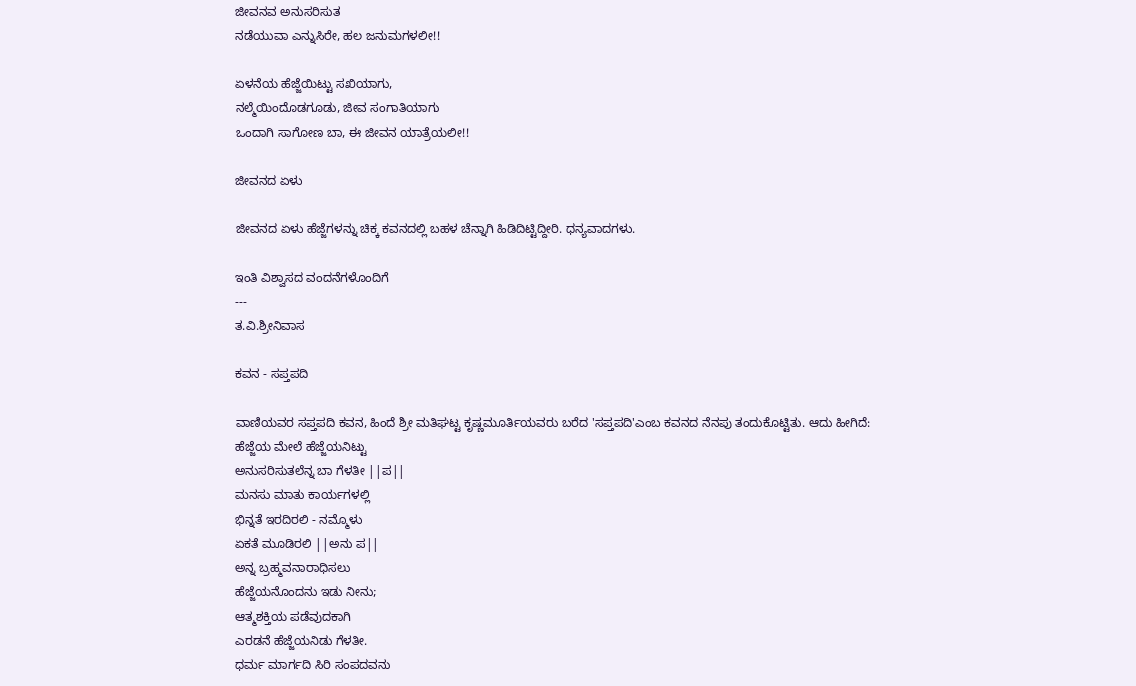ಜೀವನವ ಅನುಸರಿಸುತ
ನಡೆಯುವಾ ಎನ್ನುಸಿರೇ, ಹಲ ಜನುಮಗಳಲೀ!!

ಏಳನೆಯ ಹೆಜ್ಜೆಯಿಟ್ಟು ಸಖಿಯಾಗು,
ನಲ್ಮೆಯಿಂದೊಡಗೂಡು, ಜೀವ ಸಂಗಾತಿಯಾಗು
ಒಂದಾಗಿ ಸಾಗೋಣ ಬಾ, ಈ ಜೀವನ ಯಾತ್ರೆಯಲೀ!!

ಜೀವನದ ಏಳು

ಜೀವನದ ಏಳು ಹೆಜ್ಜೆಗಳನ್ನು ಚಿಕ್ಕ ಕವನದಲ್ಲಿ ಬಹಳ ಚೆನ್ನಾಗಿ ಹಿಡಿದಿಟ್ಟಿದ್ದೀರಿ. ಧನ್ಯವಾದಗಳು.

ಇಂತಿ ವಿಶ್ವಾಸದ ವಂದನೆಗಳೊಂದಿಗೆ
---
ತ.ವಿ.ಶ್ರೀನಿವಾಸ

ಕವನ - ಸಪ್ತಪದಿ

ವಾಣಿಯವರ ಸಪ್ತಪದಿ ಕವನ, ಹಿಂದೆ ಶ್ರೀ ಮತಿಘಟ್ಟ ಕೃಷ್ಣಮೂರ್ತಿಯವರು ಬರೆದ 'ಸಪ್ತಪದಿ'ಎಂಬ ಕವನದ ನೆನಪು ತಂದುಕೊಟ್ಟಿತು. ಆದು ಹೀಗಿದೆ:
ಹೆಜ್ಜೆಯ ಮೇಲೆ ಹೆಜ್ಜೆಯನಿಟ್ಟು
ಅನುಸರಿಸುತಲೆನ್ನ ಬಾ ಗೆಳತೀ ||ಪ||
ಮನಸು ಮಾತು ಕಾರ್ಯಗಳಲ್ಲಿ
ಭಿನ್ನತೆ ಇರದಿರಲಿ - ನಮ್ಮೊಳು
ಏಕತೆ ಮೂಡಿರಲಿ ||ಅನು ಪ||
ಅನ್ನ ಬ್ರಹ್ಮವನಾರಾಧಿಸಲು
ಹೆಜ್ಜೆಯನೊಂದನು ಇಡು ನೀನು;
ಆತ್ಮಶಕ್ತಿಯ ಪಡೆವುದಕಾಗಿ
ಎರಡನೆ ಹೆಜ್ಜೆಯನಿಡು ಗೆಳತೀ.
ಧರ್ಮ ಮಾರ್ಗದಿ ಸಿರಿ ಸಂಪದವನು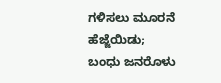ಗಳಿಸಲು ಮೂರನೆ ಹೆಜ್ಜೆಯಿಡು;
ಬಂಧು ಜನರೊಳು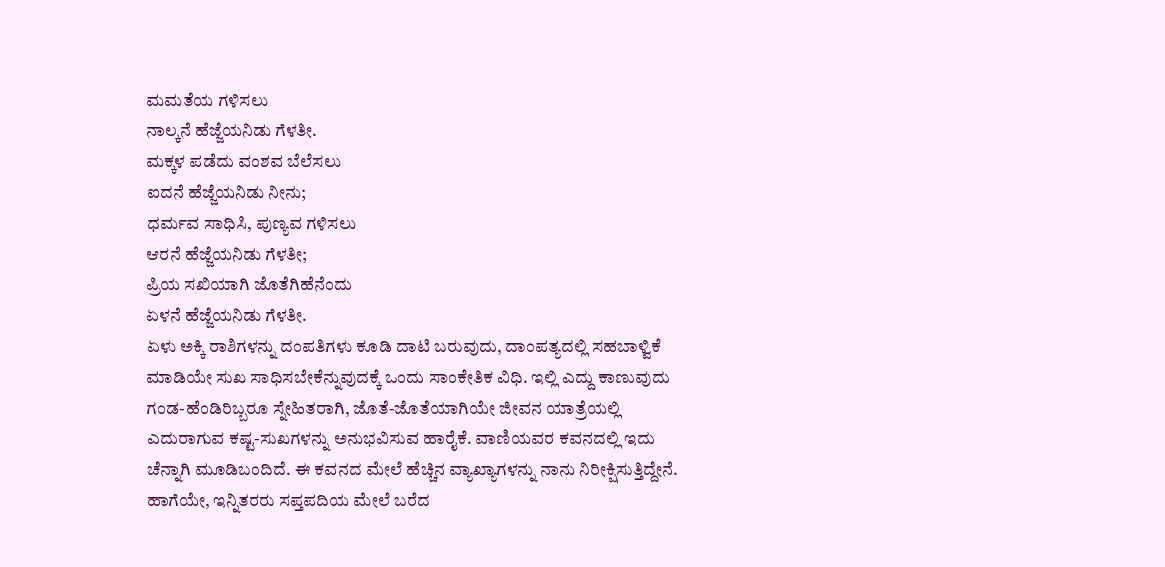ಮಮತೆಯ ಗಳಿಸಲು
ನಾಲ್ಕನೆ ಹೆಜ್ಜೆಯನಿಡು ಗೆಳತೀ.
ಮಕ್ಕಳ ಪಡೆದು ವಂಶವ ಬೆಲೆಸಲು
ಐದನೆ ಹೆಜ್ಜೆಯನಿಡು ನೀನು;
ಧರ್ಮವ ಸಾಧಿಸಿ, ಪುಣ್ಯವ ಗಳಿಸಲು
ಆರನೆ ಹೆಜ್ಜೆಯನಿಡು ಗೆಳತೀ;
ಪ್ರಿಯ ಸಖಿಯಾಗಿ ಜೊತೆಗಿಹೆನೆಂದು
ಏಳನೆ ಹೆಜ್ಜೆಯನಿಡು ಗೆಳತೀ.
ಏಳು ಅಕ್ಕಿ ರಾಶಿಗಳನ್ನು ದಂಪತಿಗಳು ಕೂಡಿ ದಾಟಿ ಬರುವುದು, ದಾಂಪತ್ಯದಲ್ಲಿ ಸಹಬಾಳ್ವಿಕೆ ಮಾಡಿಯೇ ಸುಖ ಸಾಧಿಸಬೇಕೆನ್ನುವುದಕ್ಕೆ ಒಂದು ಸಾಂಕೇತಿಕ ವಿಧಿ. ಇಲ್ಲಿ ಎದ್ದು ಕಾಣುವುದು ಗಂಡ-ಹೆಂಡಿರಿಬ್ಬರೂ ಸ್ನೇಹಿತರಾಗಿ, ಜೊತೆ-ಜೊತೆಯಾಗಿಯೇ ಜೀವನ ಯಾತ್ರೆಯಲ್ಲಿ ಎದುರಾಗುವ ಕಷ್ಟ-ಸುಖಗಳನ್ನು ಅನುಭವಿಸುವ ಹಾರೈಕೆ. ವಾಣಿಯವರ ಕವನದಲ್ಲಿ ಇದು ಚೆನ್ನಾಗಿ ಮೂಡಿಬಂದಿದೆ. ಈ ಕವನದ ಮೇಲೆ ಹೆಚ್ಚಿನ ವ್ಯಾಖ್ಯಾಗಳನ್ನು ನಾನು ನಿರೀಕ್ಷಿಸುತ್ತಿದ್ದೇನೆ. ಹಾಗೆಯೇ, ಇನ್ನಿತರರು ಸಪ್ತಪದಿಯ ಮೇಲೆ ಬರೆದ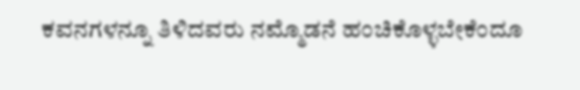ಕವನಗಳನ್ನೂ ತಿಳಿದವರು ನಮ್ಮೊಡನೆ ಹಂಚಿಕೊಳ್ಳಬೇಕೆಂದೂ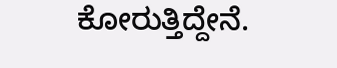ಕೋರುತ್ತಿದ್ದೇನೆ.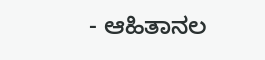- ಆಹಿತಾನಲ